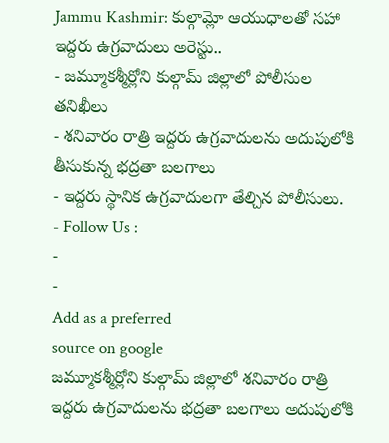Jammu Kashmir: కుల్గామ్లో ఆయుధాలతో సహా ఇద్దరు ఉగ్రవాదులు అరెస్టు..
- జమ్మూకశ్మీర్లోని కుల్గామ్ జిల్లాలో పోలీసుల తనిఖీలు
- శనివారం రాత్రి ఇద్దరు ఉగ్రవాదులను అదుపులోకి తీసుకున్న భద్రతా బలగాలు
- ఇద్దరు స్థానిక ఉగ్రవాదులగా తేల్చిన పోలీసులు.
- Follow Us :
-
-
Add as a preferred
source on google
జమ్మూకశ్మీర్లోని కుల్గామ్ జిల్లాలో శనివారం రాత్రి ఇద్దరు ఉగ్రవాదులను భద్రతా బలగాలు అదుపులోకి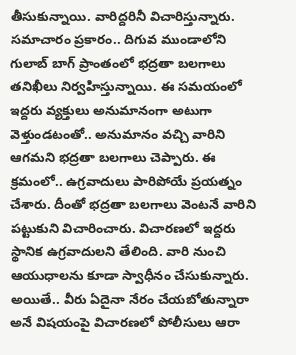తీసుకున్నాయి. వారిద్దరినీ విచారిస్తున్నారు. సమాచారం ప్రకారం.. దిగువ ముండాలోని గులాబ్ బాగ్ ప్రాంతంలో భద్రతా బలగాలు తనిఖీలు నిర్వహిస్తున్నాయి. ఈ సమయంలో ఇద్దరు వ్యక్తులు అనుమానంగా అటుగా వెళ్తుండటంతో.. అనుమానం వచ్చి వారిని ఆగమని భద్రతా బలగాలు చెప్పారు. ఈ క్రమంలో.. ఉగ్రవాదులు పారిపోయే ప్రయత్నం చేశారు. దీంతో భద్రతా బలగాలు వెంటనే వారిని పట్టుకుని విచారించారు. విచారణలో ఇద్దరు స్థానిక ఉగ్రవాదులని తేలింది. వారి నుంచి ఆయుధాలను కూడా స్వాధీనం చేసుకున్నారు. అయితే.. వీరు ఏదైనా నేరం చేయబోతున్నారా అనే విషయంపై విచారణలో పోలీసులు ఆరా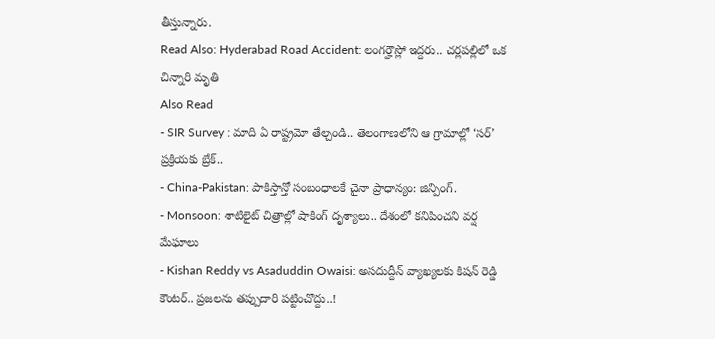తీస్తున్నారు.
Read Also: Hyderabad Road Accident: లంగర్హౌస్లో ఇద్దరు.. చర్లపల్లిలో ఒక చిన్నారి మృతి
Also Read
- SIR Survey : మాది ఏ రాష్ట్రమో తేల్చండి.. తెలంగాణలోని ఆ గ్రామాల్లో ‘సర్’ ప్రక్రియకు బ్రేక్..
- China-Pakistan: పాకిస్తాన్తో సంబంధాలకే చైనా ప్రాధాన్యం: జిన్పింగ్.
- Monsoon: శాటిలైట్ చిత్రాల్లో షాకింగ్ దృశ్యాలు.. దేశంలో కనిపించని వర్ష మేఘాలు
- Kishan Reddy vs Asaduddin Owaisi: అసదుద్దీన్ వ్యాఖ్యలకు కిషన్ రెడ్డి కౌంటర్.. ప్రజలను తప్పుదారి పట్టించొద్దు..!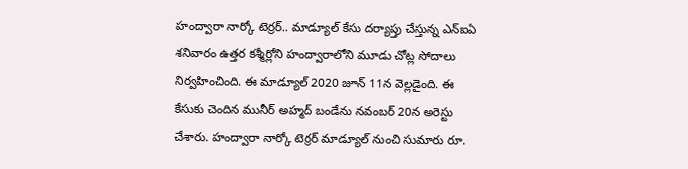హంద్వారా నార్కో టెర్రర్.. మాడ్యూల్ కేసు దర్యాప్తు చేస్తున్న ఎన్ఐఏ శనివారం ఉత్తర కశ్మీర్లోని హంద్వారాలోని మూడు చోట్ల సోదాలు నిర్వహించింది. ఈ మాడ్యూల్ 2020 జూన్ 11న వెల్లడైంది. ఈ కేసుకు చెందిన మునీర్ అహ్మద్ బండేను నవంబర్ 20న అరెస్టు చేశారు. హంద్వారా నార్కో టెర్రర్ మాడ్యూల్ నుంచి సుమారు రూ.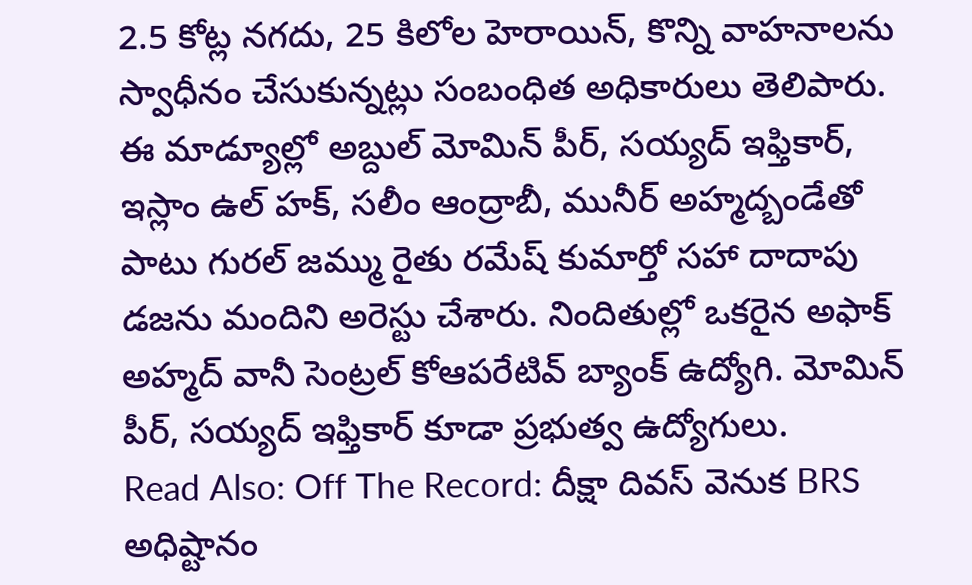2.5 కోట్ల నగదు, 25 కిలోల హెరాయిన్, కొన్ని వాహనాలను స్వాధీనం చేసుకున్నట్లు సంబంధిత అధికారులు తెలిపారు. ఈ మాడ్యూల్లో అబ్దుల్ మోమిన్ పీర్, సయ్యద్ ఇఫ్తికార్, ఇస్లాం ఉల్ హక్, సలీం ఆంద్రాబీ, మునీర్ అహ్మద్బండేతో పాటు గురల్ జమ్ము రైతు రమేష్ కుమార్తో సహా దాదాపు డజను మందిని అరెస్టు చేశారు. నిందితుల్లో ఒకరైన అఫాక్ అహ్మద్ వానీ సెంట్రల్ కోఆపరేటివ్ బ్యాంక్ ఉద్యోగి. మోమిన్ పీర్, సయ్యద్ ఇఫ్తికార్ కూడా ప్రభుత్వ ఉద్యోగులు.
Read Also: Off The Record: దీక్షా దివస్ వెనుక BRS అధిష్టానం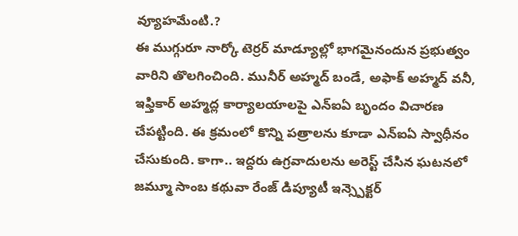వ్యూహమేంటి.?
ఈ ముగ్గురూ నార్కో టెర్రర్ మాడ్యూల్లో భాగమైనందున ప్రభుత్వం వారిని తొలగించింది. మునీర్ అహ్మద్ బండే, అఫాక్ అహ్మద్ వనీ, ఇఫ్తికార్ అహ్మద్ల కార్యాలయాలపై ఎన్ఐఏ బృందం విచారణ చేపట్టింది. ఈ క్రమంలో కొన్ని పత్రాలను కూడా ఎన్ఐఏ స్వాధీనం చేసుకుంది. కాగా.. ఇద్దరు ఉగ్రవాదులను అరెస్ట్ చేసిన ఘటనలో జమ్మూ సాంబ కథువా రేంజ్ డిప్యూటీ ఇన్స్పెక్టర్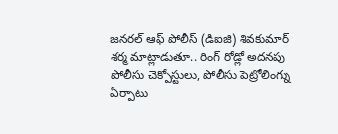జనరల్ ఆఫ్ పోలీస్ (డిఐజి) శివకుమార్ శర్మ మాట్లాడుతూ.. రింగ్ రోడ్లో అదనపు పోలీసు చెక్పోస్టులు, పోలీసు పెట్రోలింగ్ను ఏర్పాటు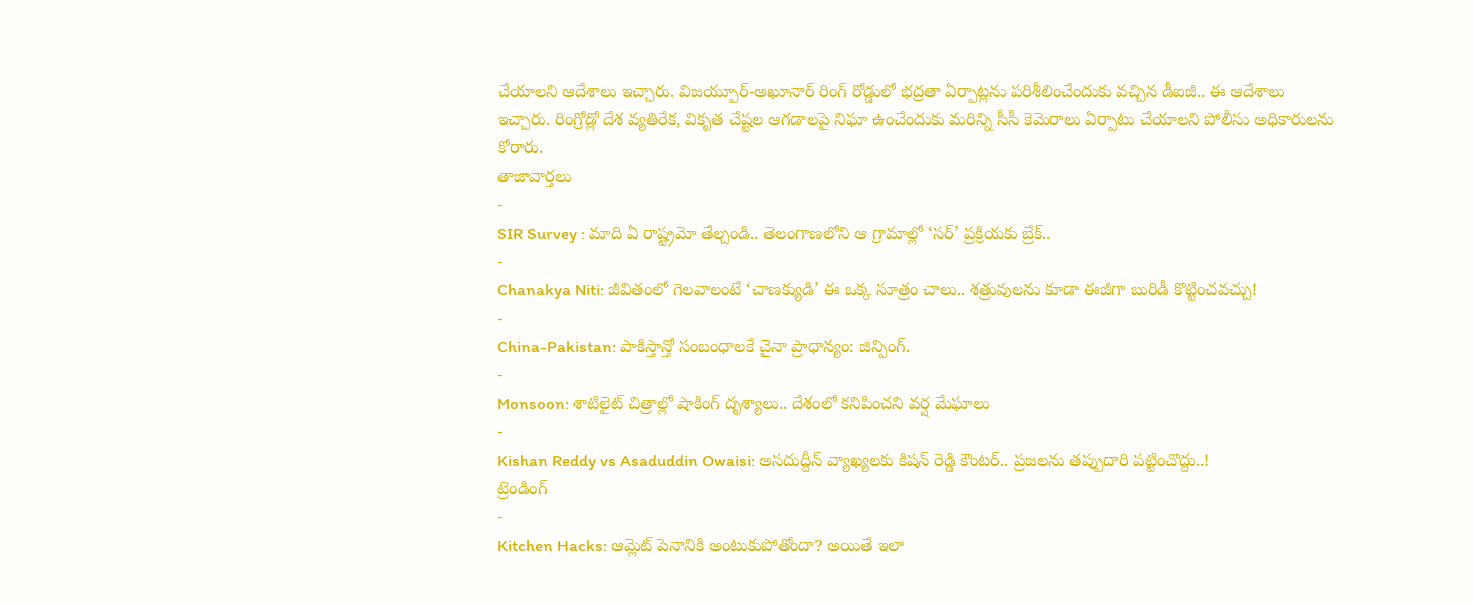చేయాలని ఆదేశాలు ఇచ్చారు. విజయ్పూర్-అఖూనార్ రింగ్ రోడ్డులో భద్రతా ఏర్పాట్లను పరిశీలించేందుకు వచ్చిన డీఐజీ.. ఈ ఆదేశాలు ఇచ్చారు. రింగ్రోడ్లో దేశ వ్యతిరేక, వికృత చేష్టల ఆగడాలపై నిఘా ఉంచేందుకు మరిన్ని సీసీ కెమెరాలు ఏర్పాటు చేయాలని పోలీసు అధికారులను కోరారు.
తాజావార్తలు
-
SIR Survey : మాది ఏ రాష్ట్రమో తేల్చండి.. తెలంగాణలోని ఆ గ్రామాల్లో ‘సర్’ ప్రక్రియకు బ్రేక్..
-
Chanakya Niti: జీవితంలో గెలవాలంటే ‘చాణక్యుడి’ ఈ ఒక్క సూత్రం చాలు.. శత్రువులను కూడా ఈజీగా బురిడీ కొట్టించవచ్చు!
-
China-Pakistan: పాకిస్తాన్తో సంబంధాలకే చైనా ప్రాధాన్యం: జిన్పింగ్.
-
Monsoon: శాటిలైట్ చిత్రాల్లో షాకింగ్ దృశ్యాలు.. దేశంలో కనిపించని వర్ష మేఘాలు
-
Kishan Reddy vs Asaduddin Owaisi: అసదుద్దీన్ వ్యాఖ్యలకు కిషన్ రెడ్డి కౌంటర్.. ప్రజలను తప్పుదారి పట్టించొద్దు..!
ట్రెండింగ్
-
Kitchen Hacks: ఆమ్లెట్ పెనానికి అంటుకుపోతోందా? అయితే ఇలా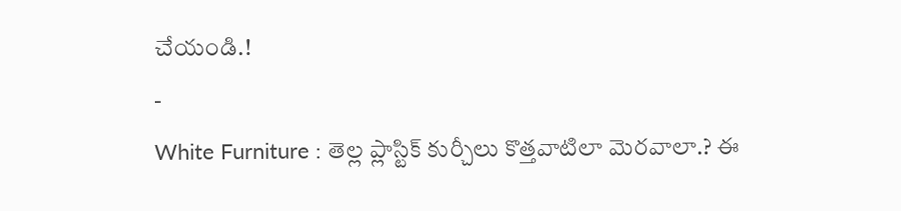చేయండి.!
-
White Furniture : తెల్ల ప్లాస్టిక్ కుర్చీలు కొత్తవాటిలా మెరవాలా.? ఈ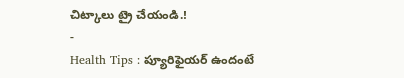చిట్కాలు ట్రై చేయండి.!
-
Health Tips : ప్యూరిఫైయర్ ఉందంటే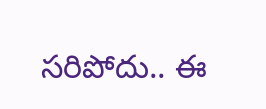సరిపోదు.. ఈ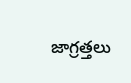జాగ్రత్తలు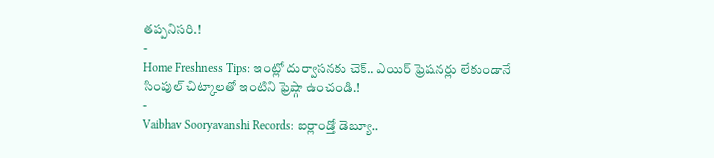తప్పనిసరి.!
-
Home Freshness Tips: ఇంట్లో దుర్వాసనకు చెక్.. ఎయిర్ ఫ్రెషనర్లు లేకుండానే సింపుల్ చిట్కాలతో ఇంటిని ఫ్రెష్గా ఉంచండి.!
-
Vaibhav Sooryavanshi Records: ఐర్లాండ్తో డెబ్యూ..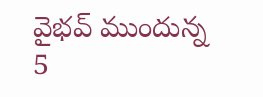వైభవ్ ముందున్న 5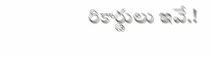రికార్డులు ఇవే.!